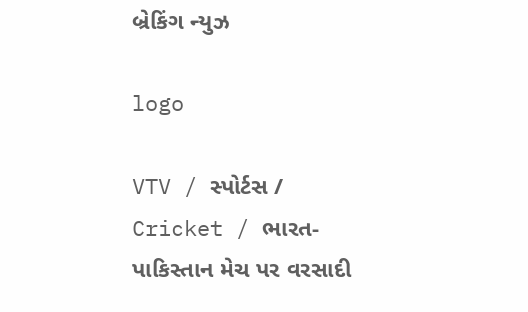બ્રેકિંગ ન્યુઝ

logo

VTV / સ્પોર્ટસ / Cricket / ભારત-પાકિસ્તાન મેચ પર વરસાદી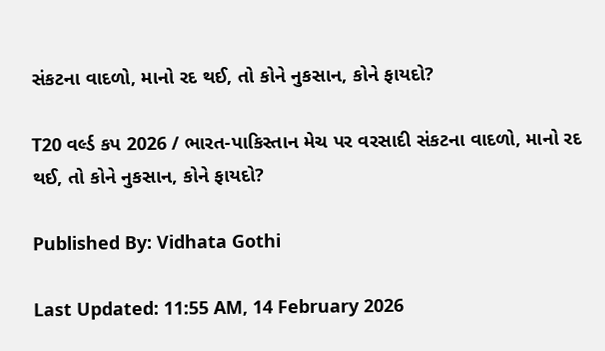સંકટના વાદળો, માનો રદ થઈ, તો કોને નુકસાન, કોને ફાયદો?

T20 વર્લ્ડ કપ 2026 / ભારત-પાકિસ્તાન મેચ પર વરસાદી સંકટના વાદળો, માનો રદ થઈ, તો કોને નુકસાન, કોને ફાયદો?

Published By: Vidhata Gothi

Last Updated: 11:55 AM, 14 February 2026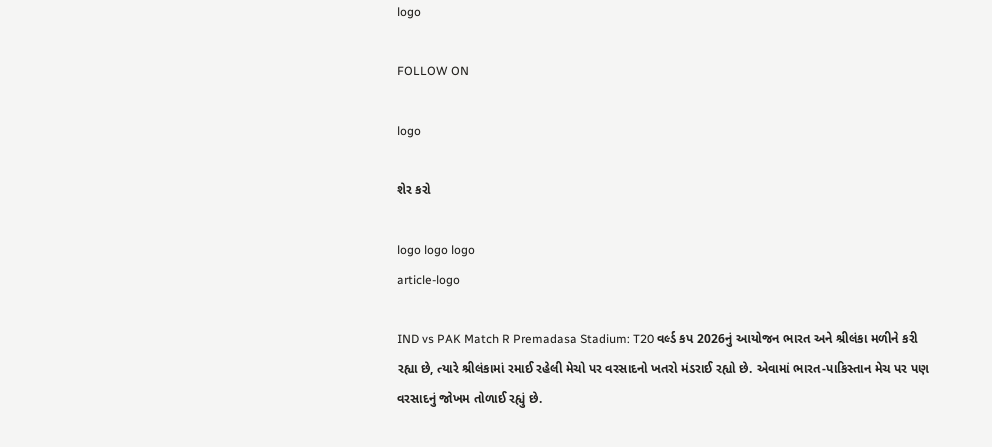logo

FOLLOW ON

logo

શેર કરો

logo logo logo
article-logo

IND vs PAK Match R Premadasa Stadium: T20 વર્લ્ડ કપ 2026નું આયોજન ભારત અને શ્રીલંકા મળીને કરી રહ્યા છે, ત્યારે શ્રીલંકામાં રમાઈ રહેલી મેચો પર વરસાદનો ખતરો મંડરાઈ રહ્યો છે. એવામાં ભારત-પાકિસ્તાન મેચ પર પણ વરસાદનું જોખમ તોળાઈ રહ્યું છે.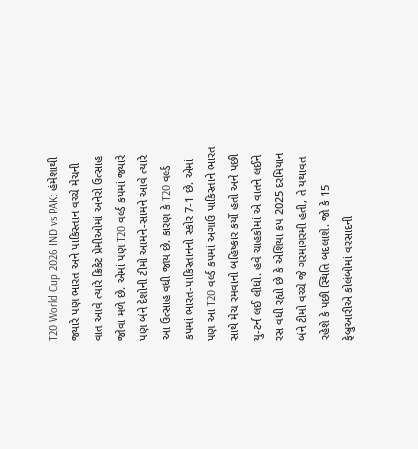T20 World Cup 2026 IND vs PAK: હંમેશાથી જ્યારે પણ ભારત અને પાકિસ્તાન વચ્ચે મેચની વાત આવે ત્યારે ક્રિકેટ પ્રેમીઓમાં અનેરો ઉત્સાહ જોવા મળે છે. એમાં પણ T20 વર્લ્ડ કપમાં જ્યારે પણ બંને દેશોની ટીમો આમને-સામને આવે ત્યારે આ ઉત્સાહ વધી જાય છે. કારણ કે T20 વર્લ્ડ કપમાં ભારત-પાકિસ્તાનનો સ્કોર 7-1 છે. એમાં પણ આ T20 વર્લ્ડ કપમાં અગાઉ પાકિસ્તાને ભારત સાથે મેચ રમવાનો બહિષ્કાર કર્યો હતો અને પછી યુ-ટર્ન લઈ લીધો. હવે ચાહકોમાં એ વાતને લઈને રસ વધી રહ્યો છે કે એશિયા કપ 2025 દરમિયાન બંને ટીમો વચ્ચે જે ગરમાગરમી હતી, તે યથાવત રહેશે કે પછી સ્થિતિ બદલાશે. જો કે 15 ફેબ્રુઆરીએ કોલંબોમાં વરસાદની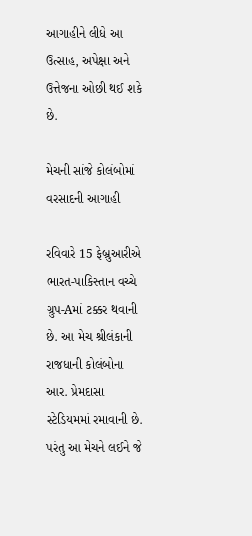આગાહીને લીધે આ ઉત્સાહ, અપેક્ષા અને ઉત્તેજના ઓછી થઈ શકે છે.

મેચની સાંજે કોલંબોમાં વરસાદની આગાહી

રવિવારે 15 ફેબ્રુઆરીએ ભારત-પાકિસ્તાન વચ્ચે ગ્રુપ-Aમાં ટક્કર થવાની છે. આ મેચ શ્રીલંકાની રાજધાની કોલંબોના આર. પ્રેમદાસા સ્ટેડિયમમાં રમાવાની છે. પરંતુ આ મેચને લઈને જે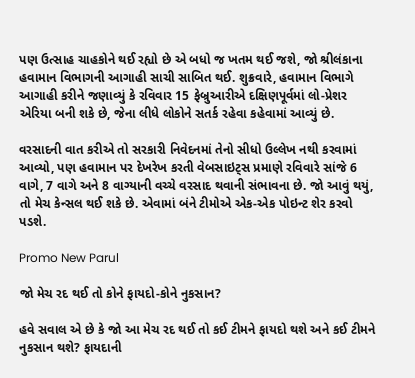પણ ઉત્સાહ ચાહકોને થઈ રહ્યો છે એ બધો જ ખતમ થઈ જશે, જો શ્રીલંકાના હવામાન વિભાગની આગાહી સાચી સાબિત થઈ. શુક્રવારે, હવામાન વિભાગે આગાહી કરીને જણાવ્યું કે રવિવાર 15 ફેબ્રુઆરીએ દક્ષિણપૂર્વમાં લો-પ્રેશર એરિયા બની શકે છે, જેના લીધે લોકોને સતર્ક રહેવા કહેવામાં આવ્યું છે.

વરસાદની વાત કરીએ તો સરકારી નિવેદનમાં તેનો સીધો ઉલ્લેખ નથી કરવામાં આવ્યો, પણ હવામાન પર દેખરેખ કરતી વેબસાઇટ્સ પ્રમાણે રવિવારે સાંજે 6 વાગે, 7 વાગે અને 8 વાગ્યાની વચ્ચે વરસાદ થવાની સંભાવના છે. જો આવું થયું, તો મેચ કેન્સલ થઈ શકે છે. એવામાં બંને ટીમોએ એક-એક પોઇન્ટ શેર કરવો પડશે.

Promo New Parul

જો મેચ રદ થઈ તો કોને ફાયદો-કોને નુકસાન?

હવે સવાલ એ છે કે જો આ મેચ રદ થઈ તો કઈ ટીમને ફાયદો થશે અને કઈ ટીમને નુકસાન થશે? ફાયદાની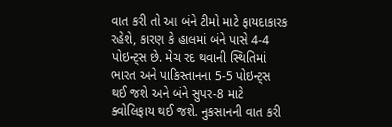વાત કરી તો આ બંને ટીમો માટે ફાયદાકારક રહેશે, કારણ કે હાલમાં બંને પાસે 4-4 પોઇન્ટ્સ છે. મેચ રદ થવાની સ્થિતિમાં ભારત અને પાકિસ્તાનના 5-5 પોઇન્ટ્સ થઈ જશે અને બંને સુપર-8 માટે ક્વોલિફાય થઈ જશે. નુકસાનની વાત કરી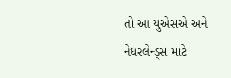તો આ યુએસએ અને નેધરલેન્ડ્સ માટે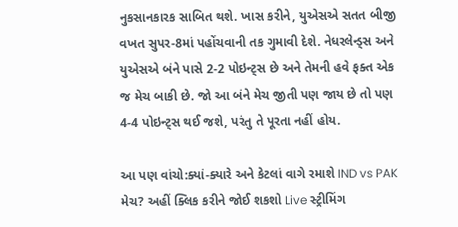નુકસાનકારક સાબિત થશે. ખાસ કરીને, યુએસએ સતત બીજી વખત સુપર-8માં પહોંચવાની તક ગુમાવી દેશે. નેધરલેન્ડ્સ અને યુએસએ બંને પાસે 2-2 પોઇન્ટ્સ છે અને તેમની હવે ફક્ત એક જ મેચ બાકી છે. જો આ બંને મેચ જીતી પણ જાય છે તો પણ 4-4 પોઇન્ટ્સ થઈ જશે, પરંતુ તે પૂરતા નહીં હોય.

આ પણ વાંચો:ક્યાં-ક્યારે અને કેટલાં વાગે રમાશે IND vs PAK મેચ? અહીં ક્લિક કરીને જોઈ શકશો Live સ્ટ્રીમિંગ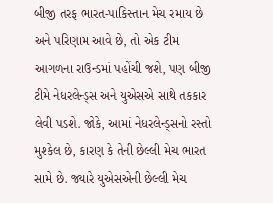બીજી તરફ ભારત-પાકિસ્તાન મેચ રમાય છે અને પરિણામ આવે છે, તો એક ટીમ આગળના રાઉન્ડમાં પહોંચી જશે, પણ બીજી ટીમે નેધરલેન્ડ્સ અને યુએસએ સાથે તકકાર લેવી પડશે. જોકે, આમાં નેધરલેન્ડ્સનો રસ્તો મુશ્કેલ છે, કારણ કે તેની છેલ્લી મેચ ભારત સામે છે. જ્યારે યુએસએની છેલ્લી મેચ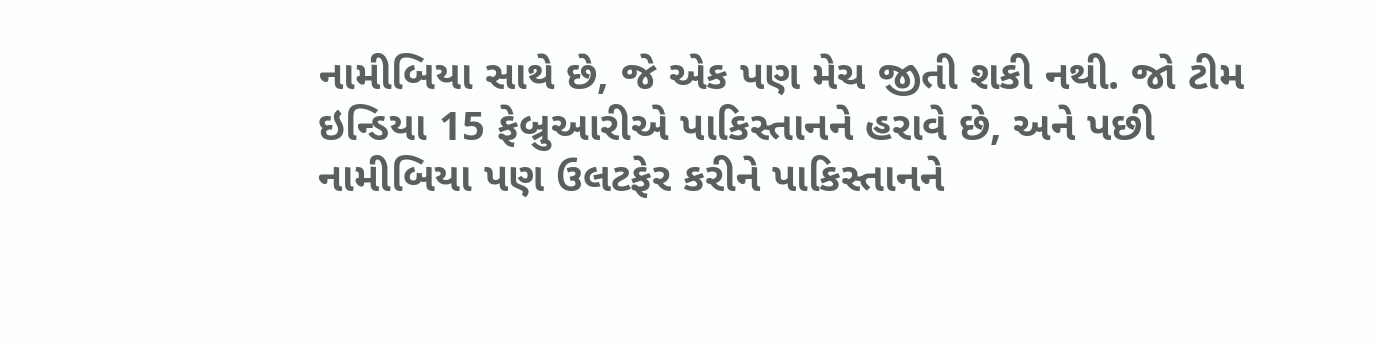નામીબિયા સાથે છે, જે એક પણ મેચ જીતી શકી નથી. જો ટીમ ઇન્ડિયા 15 ફેબ્રુઆરીએ પાકિસ્તાનને હરાવે છે, અને પછી નામીબિયા પણ ઉલટફેર કરીને પાકિસ્તાનને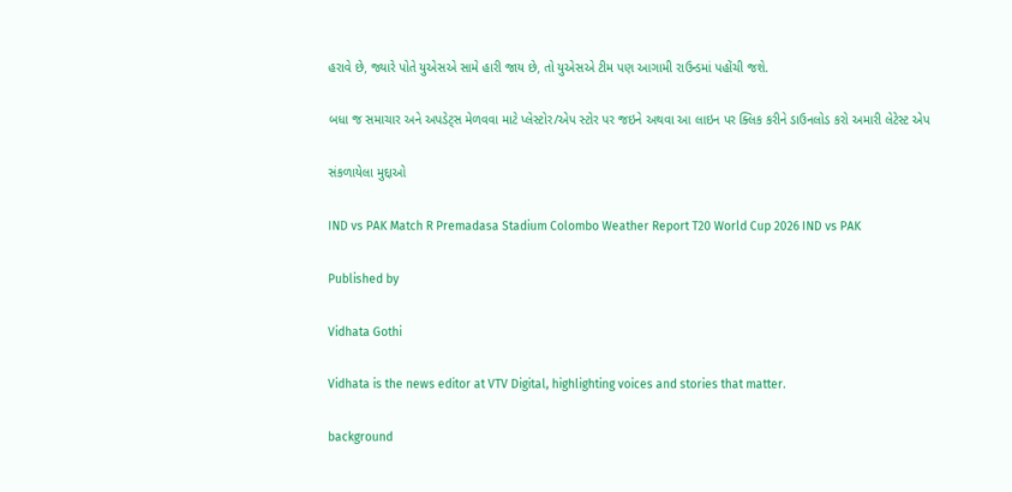હરાવે છે, જ્યારે પોતે યુએસએ સામે હારી જાય છે, તો યુએસએ ટીમ પણ આગામી રાઉન્ડમાં પહોંચી જશે.

બધા જ સમાચાર અને અપડેટ્સ મેળવવા માટે પ્લેસ્ટોર/એપ સ્ટોર પર જઇને અથવા આ લાઇન પર ક્લિક કરીને ડાઉનલોડ કરો અમારી લેટેસ્ટ એપ

સંકળાયેલા મુદ્દાઓ

IND vs PAK Match R Premadasa Stadium Colombo Weather Report T20 World Cup 2026 IND vs PAK

Published by

Vidhata Gothi

Vidhata is the news editor at VTV Digital, highlighting voices and stories that matter.

background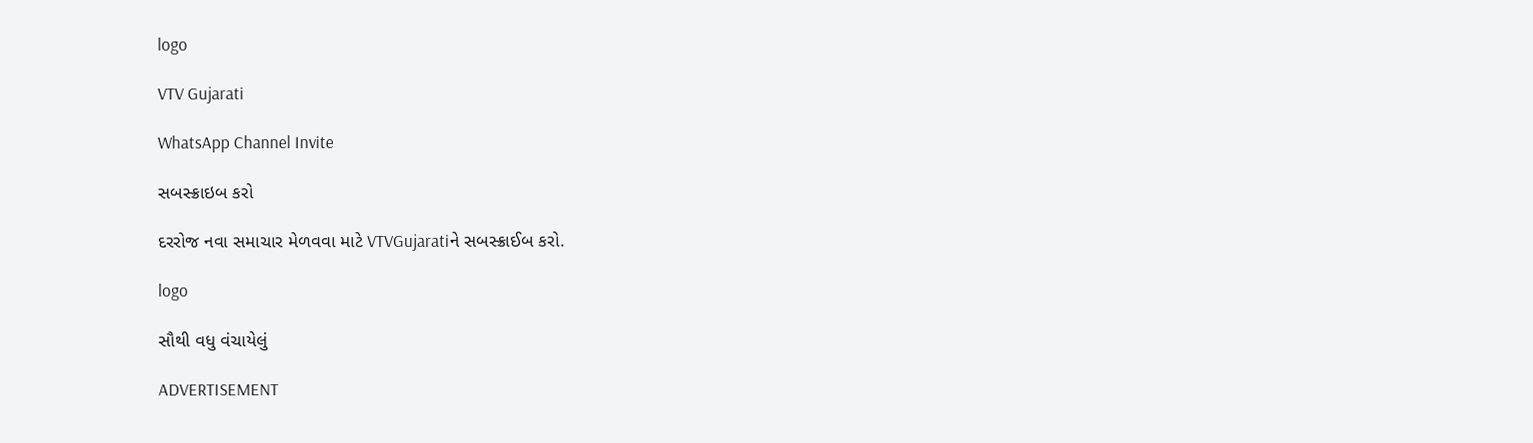logo

VTV Gujarati

WhatsApp Channel Invite

સબસ્ક્રાઇબ કરો

દરરોજ નવા સમાચાર મેળવવા માટે VTVGujaratiને સબસ્ક્રાઈબ કરો.

logo

સૌથી વધુ વંચાયેલું

ADVERTISEMENT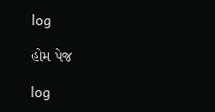log

હોમ પેજ

log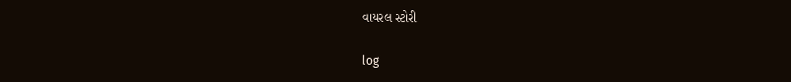વાયરલ સ્ટોરી

log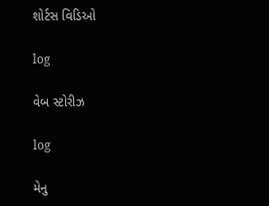શોર્ટસ વિડિઓ

log

વેબ સ્ટોરીઝ

log

મેનુ